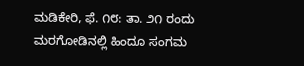ಮಡಿಕೇರಿ, ಫೆ. ೧೮: ತಾ. ೨೧ ರಂದು ಮರಗೋಡಿನಲ್ಲಿ ಹಿಂದೂ ಸಂಗಮ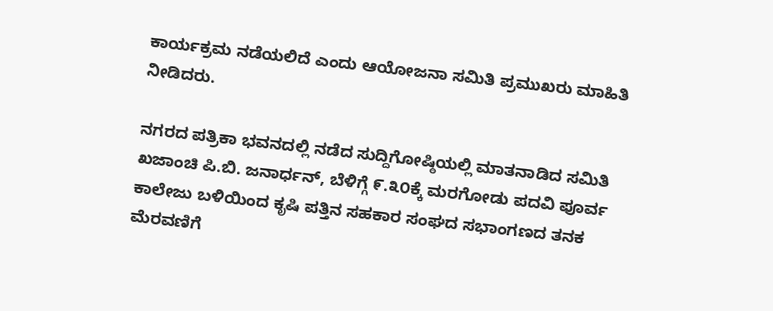ಕಾರ್ಯಕ್ರಮ ನಡೆಯಲಿದೆ ಎಂದು ಆಯೋಜನಾ ಸಮಿತಿ ಪ್ರಮುಖರು ಮಾಹಿತಿ ನೀಡಿದರು.

ನಗರದ ಪತ್ರಿಕಾ ಭವನದಲ್ಲಿ ನಡೆದ ಸುದ್ದಿಗೋಷ್ಠಿಯಲ್ಲಿ ಮಾತನಾಡಿದ ಸಮಿತಿ ಖಜಾಂಚಿ ಪಿ.ಬಿ. ಜನಾರ್ಧನ್, ಬೆಳಿಗ್ಗೆ ೯.೩೦ಕ್ಕೆ ಮರಗೋಡು ಪದವಿ ಪೂರ್ವ ಕಾಲೇಜು ಬಳಿಯಿಂದ ಕೃಷಿ ಪತ್ತಿನ ಸಹಕಾರ ಸಂಘದ ಸಭಾಂಗಣದ ತನಕ ಮೆರವಣಿಗೆ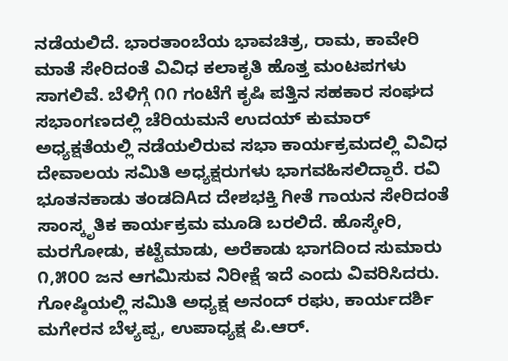ನಡೆಯಲಿದೆ. ಭಾರತಾಂಬೆಯ ಭಾವಚಿತ್ರ, ರಾಮ, ಕಾವೇರಿ ಮಾತೆ ಸೇರಿದಂತೆ ವಿವಿಧ ಕಲಾಕೃತಿ ಹೊತ್ತ ಮಂಟಪಗಳು ಸಾಗಲಿವೆ. ಬೆಳಿಗ್ಗೆ ೧೧ ಗಂಟೆಗೆ ಕೃಷಿ ಪತ್ತಿನ ಸಹಕಾರ ಸಂಘದ ಸಭಾಂಗಣದಲ್ಲಿ ಚೆರಿಯಮನೆ ಉದಯ್ ಕುಮಾರ್ ಅಧ್ಯಕ್ಷತೆಯಲ್ಲಿ ನಡೆಯಲಿರುವ ಸಭಾ ಕಾರ್ಯಕ್ರಮದಲ್ಲಿ ವಿವಿಧ ದೇವಾಲಯ ಸಮಿತಿ ಅಧ್ಯಕ್ಷರುಗಳು ಭಾಗವಹಿಸಲಿದ್ದಾರೆ. ರವಿ ಭೂತನಕಾಡು ತಂಡದಿAದ ದೇಶಭಕ್ತಿ ಗೀತೆ ಗಾಯನ ಸೇರಿದಂತೆ ಸಾಂಸ್ಕೃತಿಕ ಕಾರ್ಯಕ್ರಮ ಮೂಡಿ ಬರಲಿದೆ. ಹೊಸ್ಕೇರಿ, ಮರಗೋಡು, ಕಟ್ಟೆಮಾಡು, ಅರೆಕಾಡು ಭಾಗದಿಂದ ಸುಮಾರು ೧,೫೦೦ ಜನ ಆಗಮಿಸುವ ನಿರೀಕ್ಷೆ ಇದೆ ಎಂದು ವಿವರಿಸಿದರು. ಗೋಷ್ಠಿಯಲ್ಲಿ ಸಮಿತಿ ಅಧ್ಯಕ್ಷ ಅನಂದ್ ರಘು, ಕಾರ್ಯದರ್ಶಿ ಮಗೇರನ ಬೆಳ್ಯಪ್ಪ, ಉಪಾಧ್ಯಕ್ಷ ಪಿ.ಆರ್.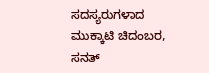ಸದಸ್ಯರುಗಳಾದ ಮುಕ್ಕಾಟಿ ಚಿದಂಬರ, ಸನತ್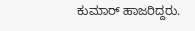ಕುಮಾರ್ ಹಾಜರಿದ್ದರು.